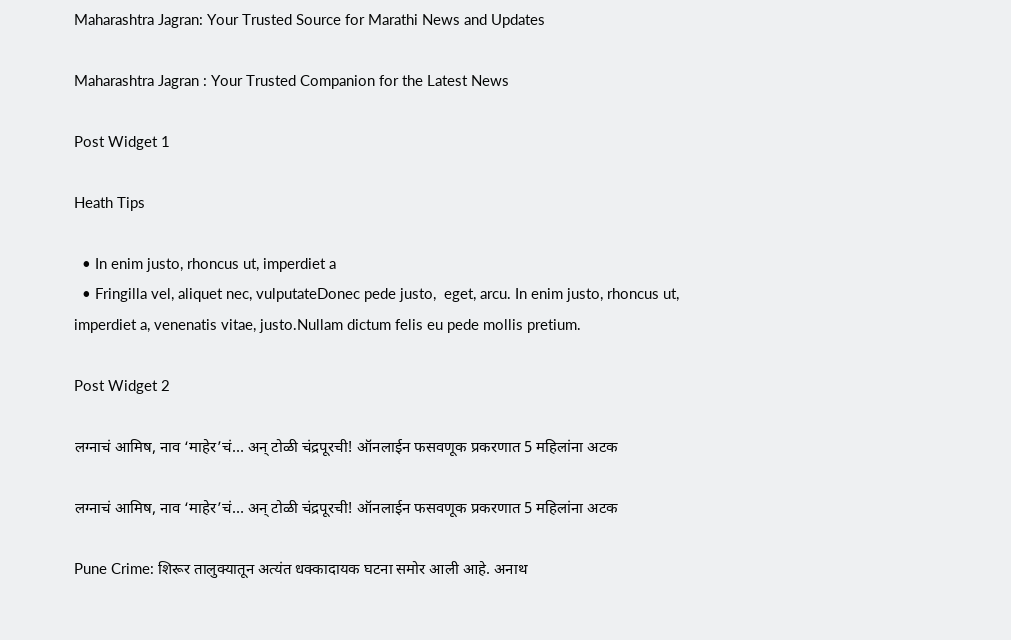Maharashtra Jagran: Your Trusted Source for Marathi News and Updates

Maharashtra Jagran : Your Trusted Companion for the Latest News

Post Widget 1

Heath Tips

  • In enim justo, rhoncus ut, imperdiet a
  • Fringilla vel, aliquet nec, vulputateDonec pede justo,  eget, arcu. In enim justo, rhoncus ut, imperdiet a, venenatis vitae, justo.Nullam dictum felis eu pede mollis pretium.

Post Widget 2

लग्नाचं आमिष, नाव ‘माहेर’चं… अन् टोळी चंद्रपूरची! ऑनलाईन फसवणूक प्रकरणात 5 महिलांना अटक

लग्नाचं आमिष, नाव ‘माहेर’चं… अन् टोळी चंद्रपूरची! ऑनलाईन फसवणूक प्रकरणात 5 महिलांना अटक

Pune Crime: शिरूर तालुक्यातून अत्यंत धक्कादायक घटना समोर आली आहे. अनाथ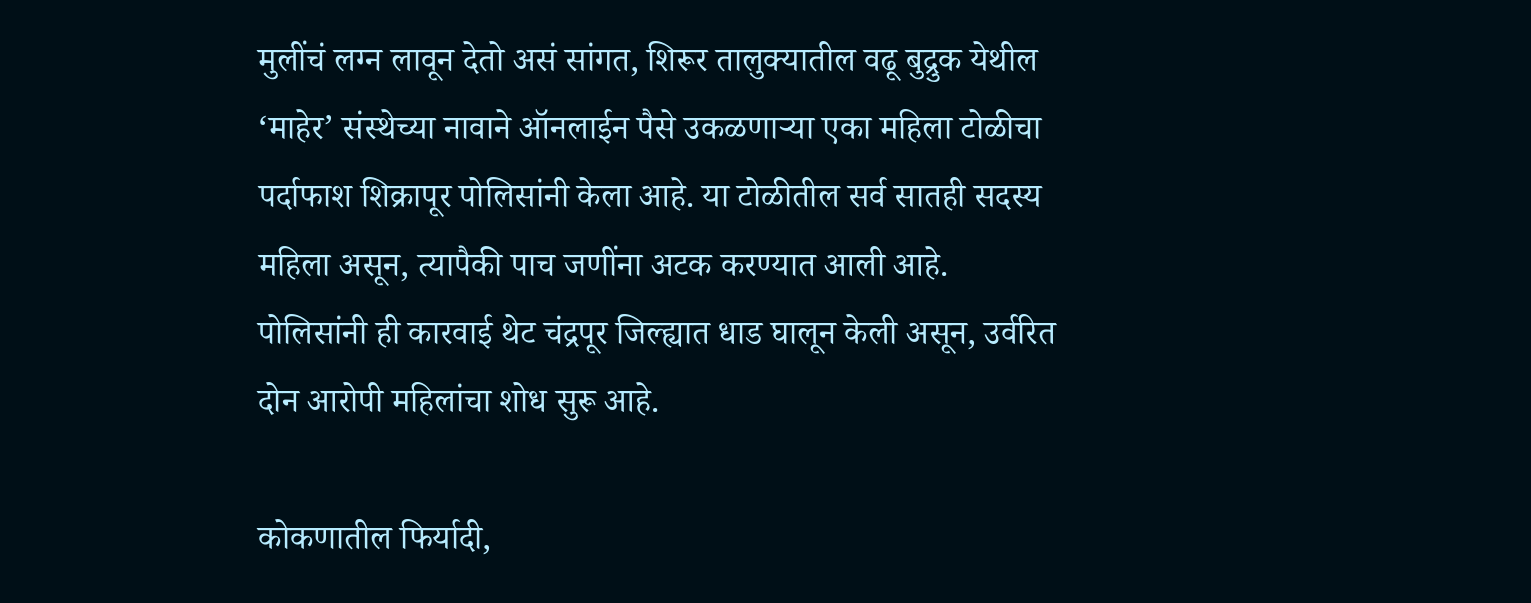मुलींचं लग्न लावून देतो असं सांगत, शिरूर तालुक्यातील वढू बुद्रुक येथील ‘माहेर’ संस्थेच्या नावाने ऑनलाईन पैसे उकळणाऱ्या एका महिला टोळीचा पर्दाफाश शिक्रापूर पोलिसांनी केला आहे. या टोळीतील सर्व सातही सदस्य महिला असून, त्यापैकी पाच जणींना अटक करण्यात आली आहे. पोलिसांनी ही कारवाई थेट चंद्रपूर जिल्ह्यात धाड घालून केली असून, उर्वरित दोन आरोपी महिलांचा शोध सुरू आहे.

कोकणातील फिर्यादी,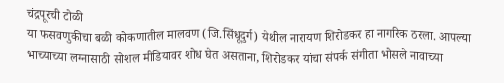चंद्रपूरची टोळी
या फसवणुकीचा बळी कोकणातील मालवण (जि.सिंधूदुर्ग) येथील नारायण शिरोडकर हा नागरिक ठरला. आपल्या भाच्याच्या लग्नासाठी सोशल मीडियावर शोध घेत असताना, शिरोडकर यांचा संपर्क संगीता भोसले नावाच्या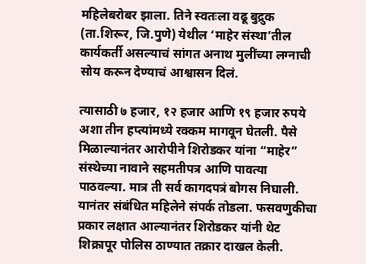महिलेबरोबर झाला. तिने स्वतःला वढू बुद्रुक (ता.शिरूर, जि.पुणे) येथील ‘माहेर संस्था’तील कार्यकर्ती असल्याचं सांगत अनाथ मुलींच्या लग्नाची सोय करून देण्याचं आश्वासन दिलं.

त्यासाठी ७ हजार, १२ हजार आणि १९ हजार रुपये अशा तीन हप्त्यांमध्ये रक्कम मागवून घेतली. पैसे मिळाल्यानंतर आरोपीने शिरोडकर यांना “माहेर” संस्थेच्या नावाने सहमतीपत्र आणि पावत्या पाठवल्या. मात्र ती सर्व कागदपत्रं बोगस निघाली. यानंतर संबंधित महिलेने संपर्क तोडला. फसवणुकीचा प्रकार लक्षात आल्यानंतर शिरोडकर यांनी थेट शिक्रापूर पोलिस ठाण्यात तक्रार दाखल केली.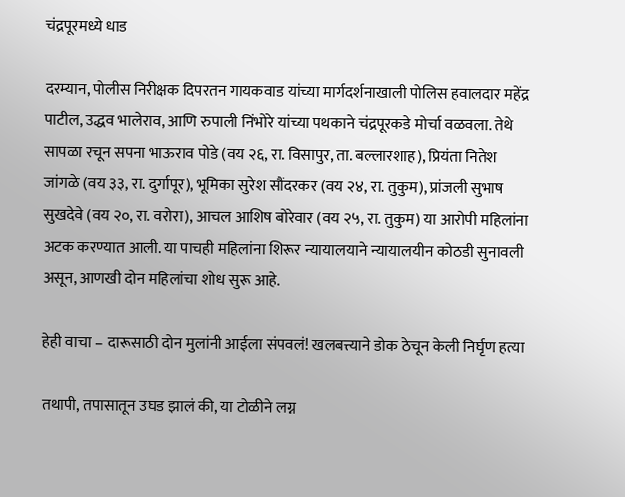चंद्रपूरमध्ये धाड

दरम्यान, पोलीस निरीक्षक दिपरतन गायकवाड यांच्या मार्गदर्शनाखाली पोलिस हवालदार महेंद्र पाटील, उद्धव भालेराव, आणि रुपाली निंभोरे यांच्या पथकाने चंद्रपूरकडे मोर्चा वळवला. तेथे सापळा रचून सपना भाऊराव पोडे (वय २६, रा. विसापुर, ता. बल्लारशाह), प्रियंता नितेश जांगळे (वय ३३, रा. दुर्गापूर), भूमिका सुरेश सौंदरकर (वय २४, रा. तुकुम), प्रांजली सुभाष सुखदेवे (वय २०, रा. वरोरा), आचल आशिष बोरेवार (वय २५, रा. तुकुम) या आरोपी महिलांना अटक करण्यात आली. या पाचही महिलांना शिरूर न्यायालयाने न्यायालयीन कोठडी सुनावली असून, आणखी दोन महिलांचा शोध सुरू आहे.

हेही वाचा – दारूसाठी दोन मुलांनी आईला संपवलं! खलबत्त्याने डोक ठेचून केली निर्घृण हत्या

तथापी, तपासातून उघड झालं की, या टोळीने लग्न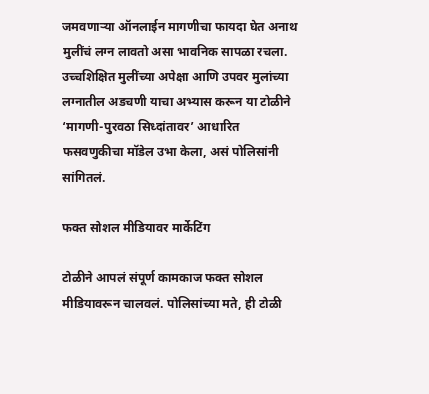जमवणाऱ्या ऑनलाईन मागणीचा फायदा घेत अनाथ मुलींचं लग्न लावतो असा भावनिक सापळा रचला. उच्चशिक्षित मुलींच्या अपेक्षा आणि उपवर मुलांच्या लग्नातील अडचणी याचा अभ्यास करून या टोळीने ‘मागणी-पुरवठा सिध्दांतावर’ आधारित फसवणुकीचा मॉडेल उभा केला, असं पोलिसांनी सांगितलं.

फक्त सोशल मीडियावर मार्केटिंग

टोळीने आपलं संपूर्ण कामकाज फक्त सोशल मीडियावरून चालवलं. पोलिसांच्या मते, ही टोळी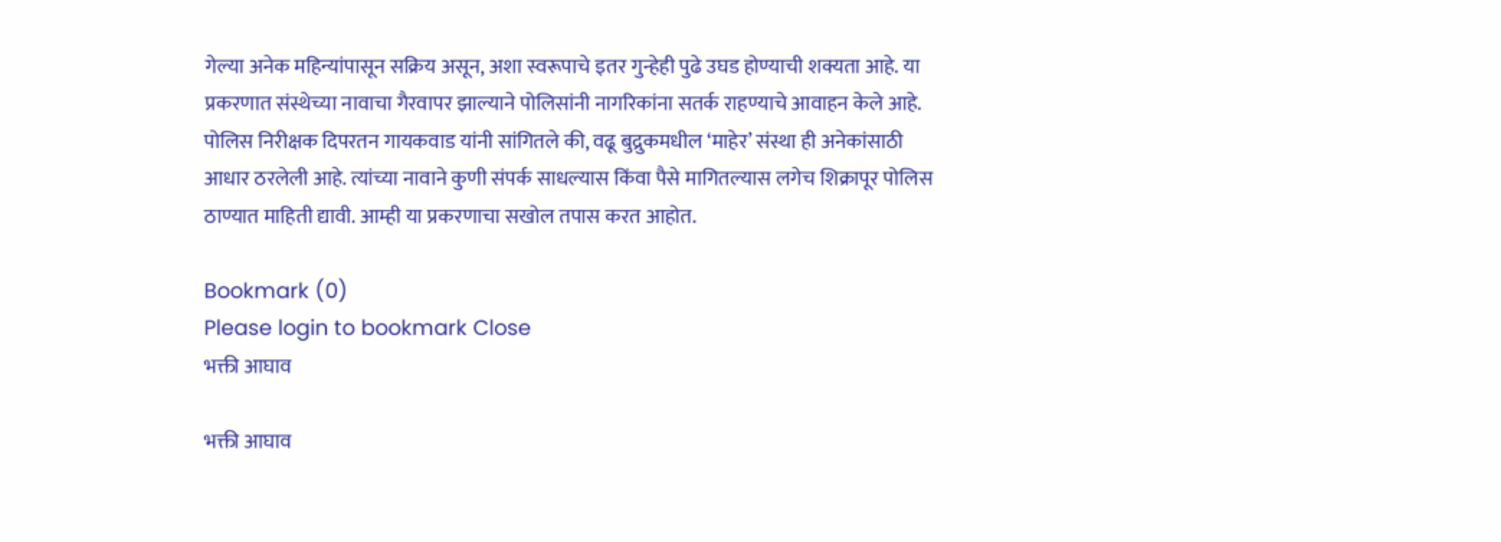गेल्या अनेक महिन्यांपासून सक्रिय असून, अशा स्वरूपाचे इतर गुन्हेही पुढे उघड होण्याची शक्यता आहे. या प्रकरणात संस्थेच्या नावाचा गैरवापर झाल्याने पोलिसांनी नागरिकांना सतर्क राहण्याचे आवाहन केले आहे. पोलिस निरीक्षक दिपरतन गायकवाड यांनी सांगितले की, वढू बुद्रुकमधील ‘माहेर’ संस्था ही अनेकांसाठी आधार ठरलेली आहे. त्यांच्या नावाने कुणी संपर्क साधल्यास किंवा पैसे मागितल्यास लगेच शिक्रापूर पोलिस ठाण्यात माहिती द्यावी. आम्ही या प्रकरणाचा सखोल तपास करत आहोत.

Bookmark (0)
Please login to bookmark Close
भक्ती आघाव

भक्ती आघाव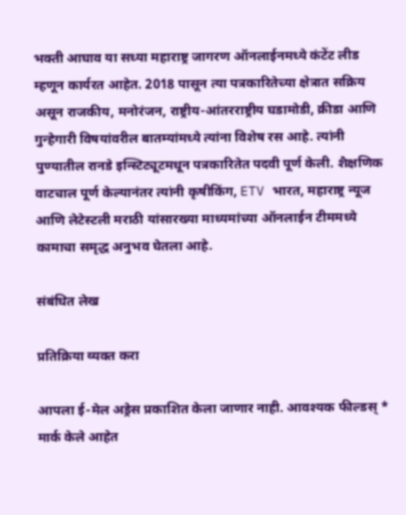भक्ती आघाव या सध्या महाराष्ट्र जागरण ऑनलाईनमध्ये कंटेंट लीड म्हणून कार्यरत आहेत. 2018 पासून त्या पत्रकारितेच्या क्षेत्रात सक्रिय असून राजकीय, मनोरंजन, राष्ट्रीय-आंतरराष्ट्रीय घडामोडी, क्रीडा आणि गुन्हेगारी विषयांवरील बातम्यांमध्ये त्यांना विशेष रस आहे. त्यांनी पुण्यातील रानडे इन्स्टिट्यूटमधून पत्रकारितेत पदवी पूर्ण केली. शैक्षणिक वाटचाल पूर्ण केल्यानंतर त्यांनी कृषीकिंग, ETV भारत, महाराष्ट्र न्यूज आणि लेटेस्टली मराठी यांसारख्या माध्यमांच्या ऑनलाईन टीममध्ये कामाचा समृद्ध अनुभव घेतला आहे.

संबंधित लेख

प्रतिक्रिया व्यक्त करा

आपला ई-मेल अड्रेस प्रकाशित केला जाणार नाही. आवश्यक फील्डस् * मार्क केले आहेत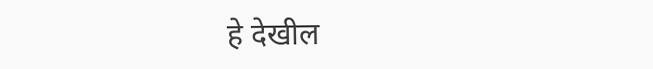हे देखील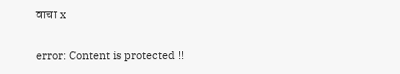वाचा x

error: Content is protected !!